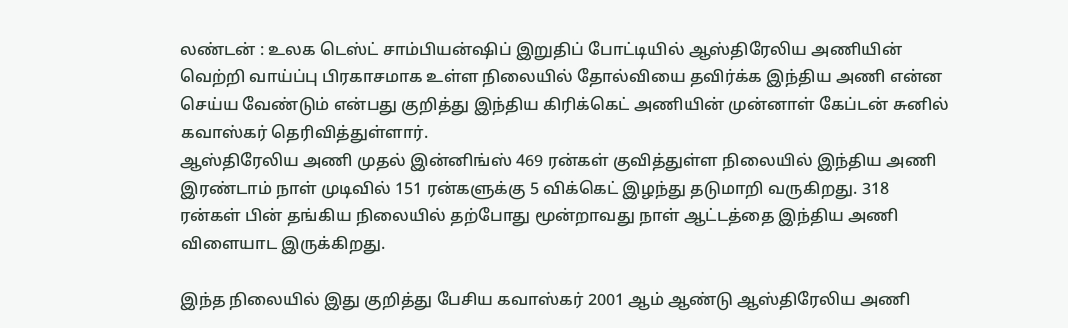லண்டன் : உலக டெஸ்ட் சாம்பியன்ஷிப் இறுதிப் போட்டியில் ஆஸ்திரேலிய அணியின் வெற்றி வாய்ப்பு பிரகாசமாக உள்ள நிலையில் தோல்வியை தவிர்க்க இந்திய அணி என்ன செய்ய வேண்டும் என்பது குறித்து இந்திய கிரிக்கெட் அணியின் முன்னாள் கேப்டன் சுனில் கவாஸ்கர் தெரிவித்துள்ளார்.
ஆஸ்திரேலிய அணி முதல் இன்னிங்ஸ் 469 ரன்கள் குவித்துள்ள நிலையில் இந்திய அணி இரண்டாம் நாள் முடிவில் 151 ரன்களுக்கு 5 விக்கெட் இழந்து தடுமாறி வருகிறது. 318 ரன்கள் பின் தங்கிய நிலையில் தற்போது மூன்றாவது நாள் ஆட்டத்தை இந்திய அணி விளையாட இருக்கிறது.

இந்த நிலையில் இது குறித்து பேசிய கவாஸ்கர் 2001 ஆம் ஆண்டு ஆஸ்திரேலிய அணி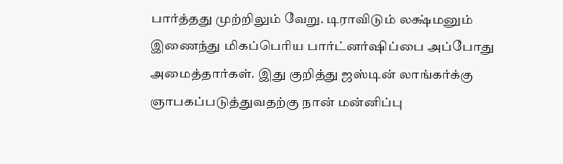பார்த்தது முற்றிலும் வேறு. டிராவிடும் லக்ஷ்மனும் இணைந்து மிகப்பெரிய பார்ட்னர்ஷிப்பை அப்போது அமைத்தார்கள். இது குறித்து ஜஸ்டின் லாங்கர்க்கு ஞாபகப்படுத்துவதற்கு நான் மன்னிப்பு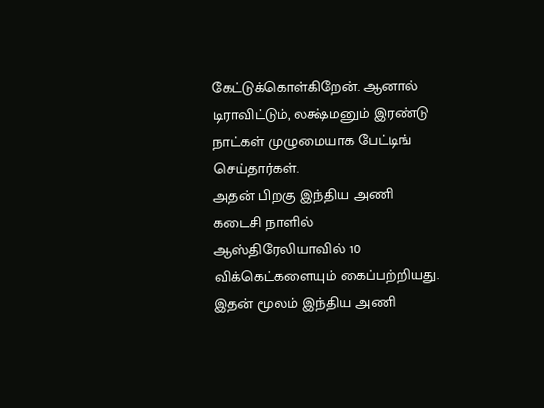கேட்டுக்கொள்கிறேன். ஆனால் டிராவிட்டும், லக்ஷ்மனும் இரண்டு நாட்கள் முழுமையாக பேட்டிங் செய்தார்கள்.
அதன் பிறகு இந்திய அணி கடைசி நாளில் ஆஸ்திரேலியாவில் 10 விக்கெட்களையும் கைப்பற்றியது. இதன் மூலம் இந்திய அணி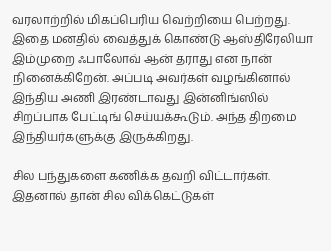வரலாற்றில் மிகப்பெரிய வெற்றியை பெற்றது. இதை மனதில் வைத்துக் கொண்டு ஆஸ்திரேலியா இம்முறை ஃபாலோவ் ஆன் தராது என நான் நினைக்கிறேன். அப்படி அவர்கள் வழங்கினால் இந்திய அணி இரண்டாவது இன்னிங்ஸில் சிறப்பாக பேட்டிங் செய்யக்கூடும். அந்த திறமை இந்தியர்களுக்கு இருக்கிறது.

சில பந்துகளை கணிக்க தவறி விட்டார்கள். இதனால் தான் சில விக்கெட்டுகள்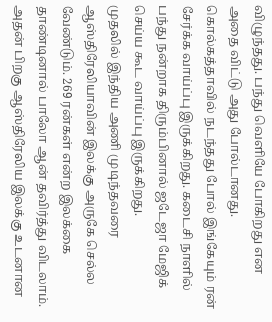விழுந்தது. பந்து வெளியே போகிறது என அதை விட்டு அது போல்டானது. கொல்கத்தாவில் நடந்தது போல் இங்கேயும் ரன் சேர்க்க வாய்ப்பு இருக்கிறது. கடைசி நாளில் பந்து நன்றாக திரும்பினால் ஜடேஜா மேஜிக் செய்ய கூட வாய்ப்பு இருக்கிறது.
முதலில் இந்திய அணி முடிந்தவரை ஆஸ்திரேலியாவின் இலக்கு அருகே செல்ல வேண்டும். 269 ரன்கள் என்ற இலக்கை தாண்டினால் பாலோ ஆன் தவிர்த்து விடலாம். அதன் பிறகு ஆஸ்திரேலிய இலக்கு உடனான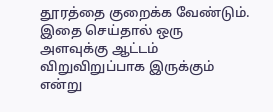தூரத்தை குறைக்க வேண்டும். இதை செய்தால் ஒரு அளவுக்கு ஆட்டம் விறுவிறுப்பாக இருக்கும் என்று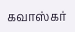கவாஸ்கர்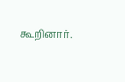கூறினார்.